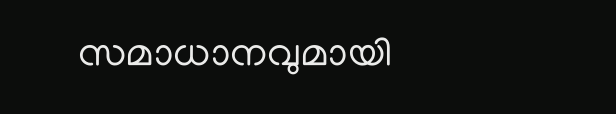സമാധാനവുമായി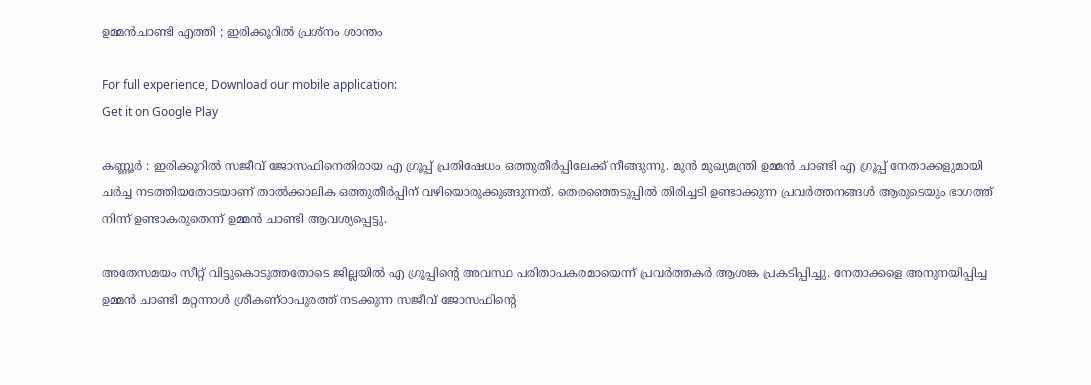ഉമ്മന്‍ചാണ്ടി എത്തി ; ഇരിക്കൂറില്‍ പ്രശ്‌നം ശാന്തം

For full experience, Download our mobile application:
Get it on Google Play

കണ്ണൂര്‍ : ഇരിക്കൂറില്‍ സജീവ് ജോസഫിനെതിരായ എ ഗ്രൂപ്പ് പ്രതിഷേധം ഒത്തുതീര്‍പ്പിലേക്ക് നീങ്ങുന്നു. മുന്‍ മുഖ്യമന്ത്രി ഉമ്മന്‍ ചാണ്ടി എ ഗ്രൂപ്പ് നേതാക്കളുമായി ചര്‍ച്ച നടത്തിയതോടയാണ് താല്‍ക്കാലിക ഒത്തുതീര്‍പ്പിന് വഴിയൊരുക്കുങ്ങുന്നത്. തെരഞ്ഞെടുപ്പില്‍ തിരിച്ചടി ഉണ്ടാക്കുന്ന പ്രവര്‍ത്തനങ്ങള്‍ ആരുടെയും ഭാഗത്ത് നിന്ന് ഉണ്ടാകരുതെന്ന് ഉമ്മന്‍ ചാണ്ടി ആവശ്യപ്പെട്ടു.

അതേസമയം സീറ്റ് വിട്ടുകൊടുത്തതോടെ ജില്ലയില്‍ എ ഗ്രൂപ്പിന്റെ അവസ്ഥ പരിതാപകരമായെന്ന് പ്രവര്‍ത്തകര്‍ ആശങ്ക പ്രകടിപ്പിച്ചു. നേതാക്കളെ അനുനയിപ്പിച്ച ഉമ്മന്‍ ചാണ്ടി മറ്റന്നാള്‍ ശ്രീകണ്ഠാപുരത്ത് നടക്കുന്ന സജീവ് ജോസഫിന്റെ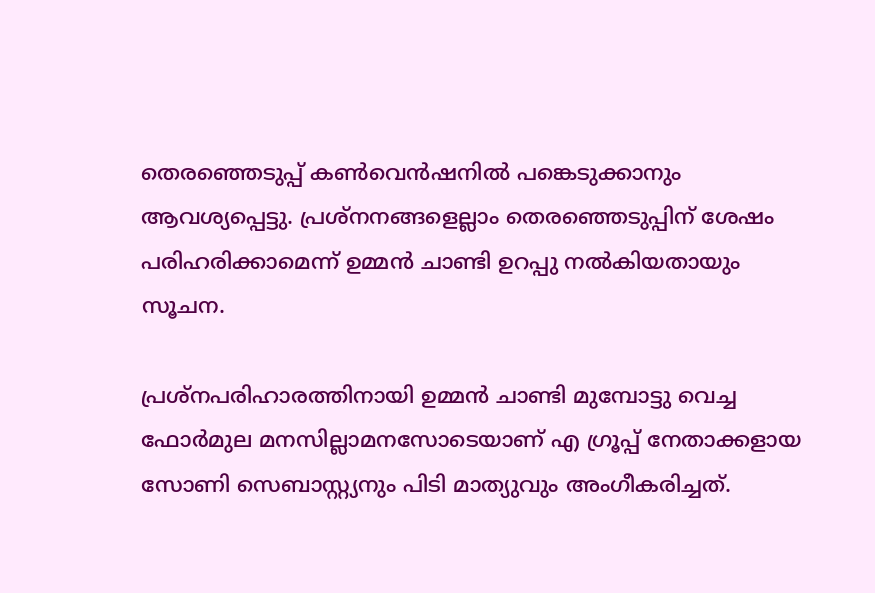തെരഞ്ഞെടുപ്പ് കണ്‍വെന്‍ഷനില്‍ പങ്കെടുക്കാനും ആവശ്യപ്പെട്ടു. പ്രശ്‌നനങ്ങളെല്ലാം തെരഞ്ഞെടുപ്പിന് ശേഷം പരിഹരിക്കാമെന്ന് ഉമ്മന്‍ ചാണ്ടി ഉറപ്പു നല്‍കിയതായും സൂചന.

പ്രശ്‌നപരിഹാരത്തിനായി ഉമ്മന്‍ ചാണ്ടി മുമ്പോട്ടു വെച്ച ഫോര്‍മുല മനസില്ലാമനസോടെയാണ് എ ഗ്രൂപ്പ് നേതാക്കളായ സോണി സെബാസ്റ്റ്യനും പിടി മാത്യുവും അംഗീകരിച്ചത്.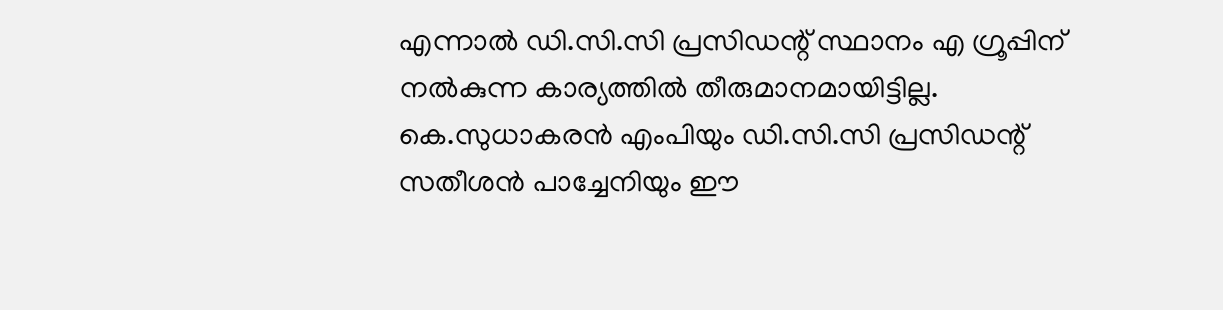എന്നാല്‍ ഡി.സി.സി പ്രസിഡന്റ് സ്ഥാനം എ ഗ്രൂപ്പിന് നല്‍കുന്ന കാര്യത്തില്‍ തീരുമാനമായിട്ടില്ല. കെ.സുധാകരന്‍ എംപിയും ഡി.സി.സി പ്രസിഡന്റ് സതീശന്‍ പാച്ചേനിയും ഈ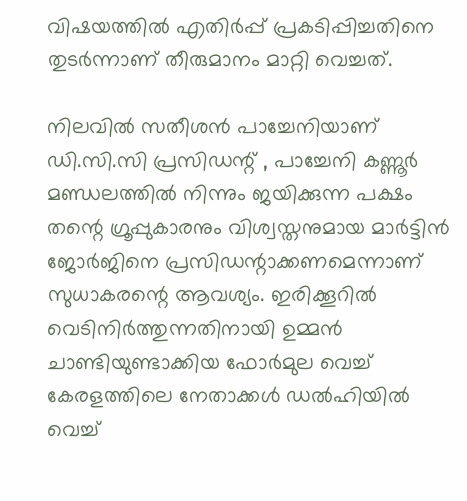വിഷയത്തില്‍ എതിര്‍പ്പ് പ്രകടിപ്പിച്ചതിനെ തുടര്‍ന്നാണ് തീരുമാനം മാറ്റി വെച്ചത്.

നിലവില്‍ സതീശന്‍ പാച്ചേനിയാണ് ഡി.സി.സി പ്രസിഡന്റ് , പാച്ചേനി കണ്ണൂര്‍ മണ്ഡലത്തില്‍ നിന്നും ജയിക്കുന്ന പക്ഷം തന്റെ ഗ്രൂപ്പുകാരനും വിശ്വസ്തനുമായ മാര്‍ട്ടിന്‍ ജോര്‍ജിനെ പ്രസിഡന്റാക്കണമെന്നാണ് സുധാകരന്റെ ആവശ്യം. ഇരിക്കൂറില്‍ വെടിനിര്‍ത്തുന്നതിനായി ഉമ്മന്‍ ചാണ്ടിയുണ്ടാക്കിയ ഫോര്‍മുല വെച്ച്‌ കേരളത്തിലെ നേതാക്കള്‍ ഡല്‍ഹിയില്‍ വെച്ച്‌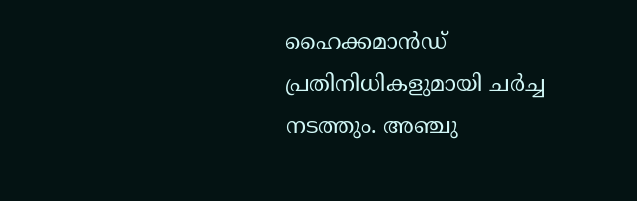ഹൈക്കമാന്‍ഡ് പ്രതിനിധികളുമായി ചര്‍ച്ച നടത്തും. അഞ്ചു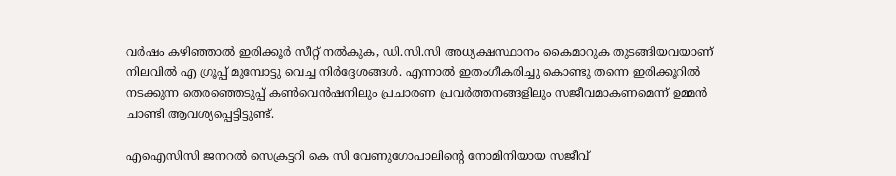വര്‍ഷം കഴിഞ്ഞാല്‍ ഇരിക്കൂര്‍ സീറ്റ് നല്‍കുക, ഡി.സി.സി അധ്യക്ഷസ്ഥാനം കൈമാറുക തുടങ്ങിയവയാണ് നിലവില്‍ എ ഗ്രൂപ്പ് മുമ്പോട്ടു വെച്ച നിര്‍ദ്ദേശങ്ങള്‍. എന്നാല്‍ ഇതംഗീകരിച്ചു കൊണ്ടു തന്നെ ഇരിക്കൂറില്‍ നടക്കുന്ന തെരഞ്ഞെടുപ്പ് കണ്‍വെന്‍ഷനിലും പ്രചാരണ പ്രവര്‍ത്തനങ്ങളിലും സജീവമാകണമെന്ന് ഉമ്മന്‍ ചാണ്ടി ആവശ്യപ്പെട്ടിട്ടുണ്ട്.

എഐസിസി ജനറല്‍ സെക്രട്ടറി കെ സി വേണുഗോപാലിന്റെ നോമിനിയായ സജീവ്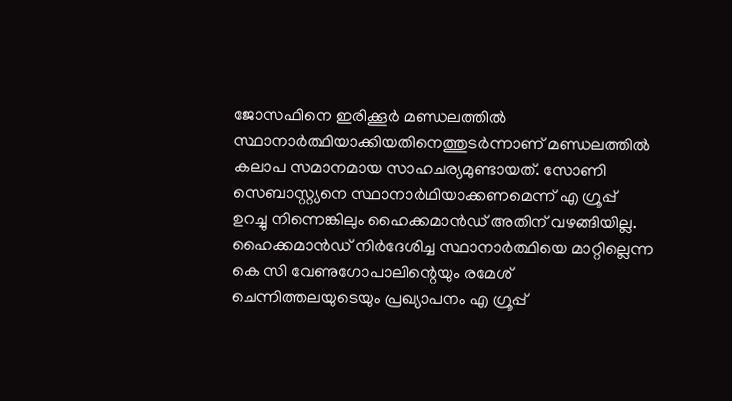ജോസഫിനെ ഇരിക്കൂര്‍ മണ്ഡലത്തില്‍ സ്ഥാനാര്‍ത്ഥിയാക്കിയതിനെത്തുടര്‍ന്നാണ് മണ്ഡലത്തില്‍ കലാപ സമാനമായ സാഹചര്യമുണ്ടായത്. സോണി സെബാസ്റ്റ്യനെ സ്ഥാനാര്‍ഥിയാക്കണമെന്ന് എ ഗ്രൂപ്പ് ഉറച്ചു നിന്നെങ്കിലും ഹൈക്കമാന്‍ഡ് അതിന് വഴങ്ങിയില്ല. ഹൈക്കമാന്‍ഡ് നിര്‍ദേശിച്ച സ്ഥാനാര്‍ത്ഥിയെ മാറ്റില്ലെന്ന കെ സി വേണുഗോപാലിന്റെയും രമേശ് ചെന്നിത്തലയുടെയും പ്രഖ്യാപനം എ ഗ്രൂപ്പ്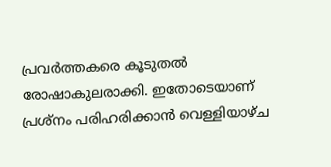പ്രവര്‍ത്തകരെ കൂടുതല്‍ രോഷാകുലരാക്കി. ഇതോടെയാണ് പ്രശ്നം പരിഹരിക്കാന്‍ വെള്ളിയാഴ്ച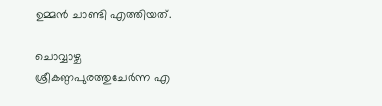ഉമ്മന്‍ ചാണ്ടി എത്തിയത്.

ചൊവ്വാഴ്ച ശ്രീകണ്ഠപുരത്തുചേര്‍ന്ന എ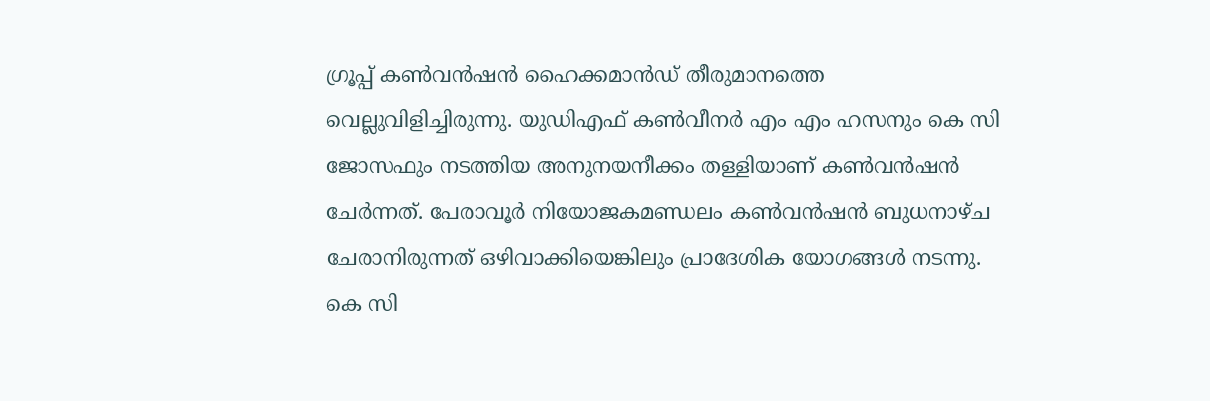ഗ്രൂപ്പ് കണ്‍വന്‍ഷന്‍ ഹൈക്കമാന്‍ഡ് തീരുമാനത്തെ വെല്ലുവിളിച്ചിരുന്നു. യുഡിഎഫ് കണ്‍വീനര്‍ എം എം ഹസനും കെ സി ജോസഫും നടത്തിയ അനുനയനീക്കം തള്ളിയാണ് കണ്‍വന്‍ഷന്‍ ചേര്‍ന്നത്. പേരാവൂര്‍ നിയോജകമണ്ഡലം കണ്‍വന്‍ഷന്‍ ബുധനാഴ്ച ചേരാനിരുന്നത് ഒഴിവാക്കിയെങ്കിലും പ്രാദേശിക യോഗങ്ങള്‍ നടന്നു. കെ സി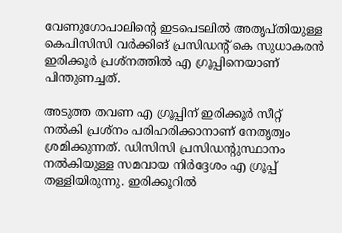വേണുഗോപാലിന്റെ ഇടപെടലില്‍ അതൃപ്തിയുള്ള കെപിസിസി വര്‍ക്കിങ് പ്രസിഡന്റ് കെ സുധാകരന്‍ ഇരിക്കൂര്‍ പ്രശ്നത്തില്‍ എ ഗ്രൂപ്പിനെയാണ് പിന്തുണച്ചത്.

അടുത്ത തവണ എ ഗ്രൂപ്പിന് ഇരിക്കൂര്‍ സീറ്റ് നല്‍കി പ്രശ്നം പരിഹരിക്കാനാണ് നേതൃത്വം ശ്രമിക്കുന്നത്. ഡിസിസി പ്രസിഡന്റുസ്ഥാനം നല്‍കിയുള്ള സമവായ നിര്‍ദ്ദേശം എ ഗ്രൂപ്പ് തള്ളിയിരുന്നു. ഇരിക്കൂറില്‍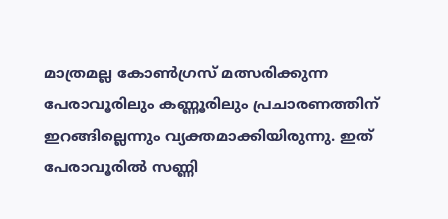മാത്രമല്ല കോണ്‍ഗ്രസ് മത്സരിക്കുന്ന പേരാവൂരിലും കണ്ണൂരിലും പ്രചാരണത്തിന് ഇറങ്ങില്ലെന്നും വ്യക്തമാക്കിയിരുന്നു. ഇത് പേരാവൂരില്‍ സണ്ണി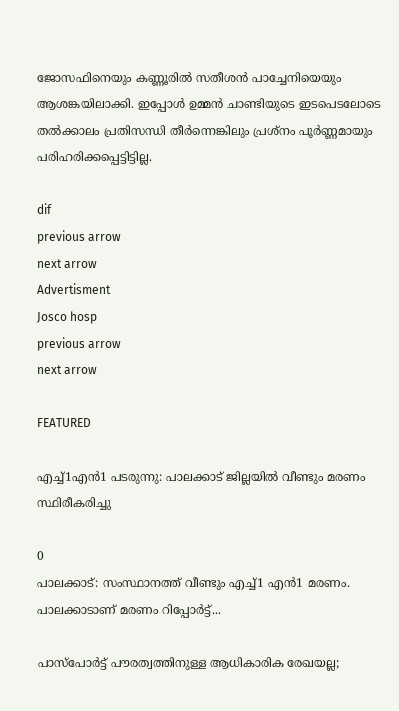ജോസഫിനെയും കണ്ണൂരില്‍ സതീശന്‍ പാച്ചേനിയെയും ആശങ്കയിലാക്കി. ഇപ്പോള്‍ ഉമ്മന്‍ ചാണ്ടിയുടെ ഇടപെടലോടെ തല്‍ക്കാലം പ്രതിസന്ധി തീര്‍ന്നെങ്കിലും പ്രശ്‌നം പൂര്‍ണ്ണമായും പരിഹരിക്കപ്പെട്ടിട്ടില്ല.

dif
previous arrow
next arrow
Advertisment
Josco hosp
previous arrow
next arrow

FEATURED

എച്ച്1എൻ1 പടരുന്നു: പാലക്കാട് ജില്ലയിൽ വീണ്ടും മരണം സ്ഥിരീകരിച്ചു

0
പാലക്കാട്: സംസ്ഥാനത്ത് വീണ്ടും എച്ച്1 എന്‍1 മരണം. പാലക്കാടാണ് മരണം റിപ്പോര്‍ട്ട്...

പാസ്‌പോർട്ട് പൗരത്വത്തിനുള്ള ആധികാരിക രേഖയല്ല;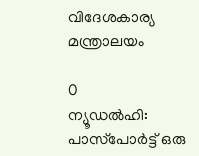വിദേശകാര്യ മന്ത്രാലയം

0
ന്യൂഡല്‍ഹി: പാസ്‌പോർട്ട് ഒരു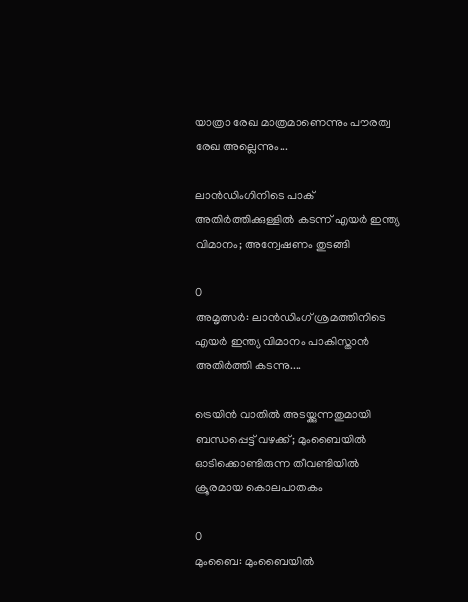യാത്രാ രേഖ മാത്രമാണെന്നും പൗരത്വ രേഖ അല്ലെന്നും...

ലാൻഡിംഗിനിടെ പാക് അതിർത്തിക്കുള്ളിൽ കടന്ന് എയർ ഇന്ത്യ വിമാനം; അന്വേഷണം തുടങ്ങി

0
അമൃത്സർ: ലാൻഡിംഗ് ശ്രമത്തിനിടെ എയർ ഇന്ത്യ വിമാനം പാകിസ്താൻ അതിർത്തി കടന്നു....

ട്രെയിൻ വാതിൽ അടയ്ക്കുന്നതുമായി ബന്ധപ്പെട്ട് വഴക്ക്; മുംബൈയിൽ ഓടിക്കൊണ്ടിരുന്ന തീവണ്ടിയിൽ ക്രൂരമായ കൊലപാതകം

0
മുംബൈ: മുംബൈയില്‍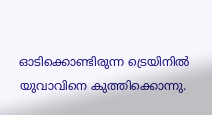ഓടിക്കൊണ്ടിരുന്ന ട്രെയിനില്‍ യുവാവിനെ കുത്തിക്കൊന്നു.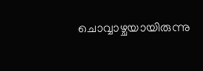ചൊവ്വാഴ്ചയായിരുന്നു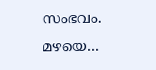സംഭവം. മഴയെ...